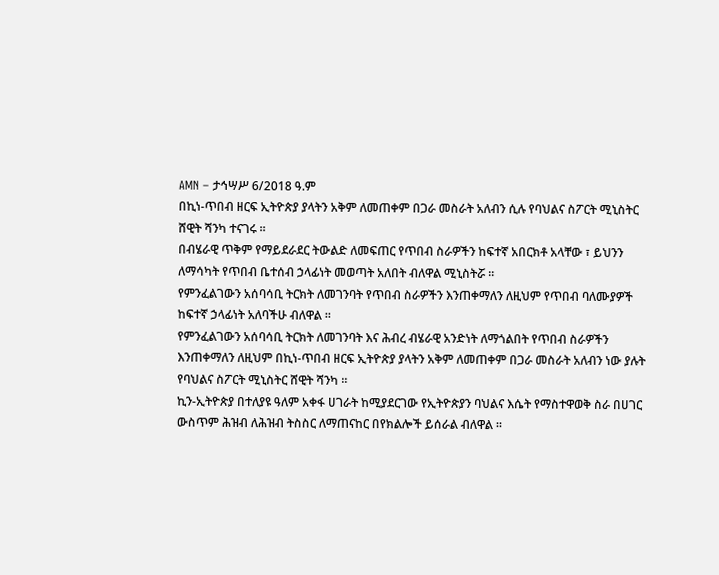AMN – ታኅሣሥ 6/2018 ዓ.ም
በኪነ-ጥበብ ዘርፍ ኢትዮጵያ ያላትን አቅም ለመጠቀም በጋራ መስራት አለብን ሲሉ የባህልና ስፖርት ሚኒስትር ሸዊት ሻንካ ተናገሩ ፡፡
በብሄራዊ ጥቅም የማይደራደር ትውልድ ለመፍጠር የጥበብ ስራዎችን ከፍተኛ አበርክቶ አላቸው ፣ ይህንን ለማሳካት የጥበብ ቤተሰብ ኃላፊነት መወጣት አለበት ብለዋል ሚኒስትሯ ።
የምንፈልገውን አሰባሳቢ ትርክት ለመገንባት የጥበብ ስራዎችን እንጠቀማለን ለዚህም የጥበብ ባለሙያዎች ከፍተኛ ኃላፊነት አለባችሁ ብለዋል ።
የምንፈልገውን አሰባሳቢ ትርክት ለመገንባት እና ሕብረ ብሄራዊ አንድነት ለማጎልበት የጥበብ ስራዎችን እንጠቀማለን ለዚህም በኪነ-ጥበብ ዘርፍ ኢትዮጵያ ያላትን አቅም ለመጠቀም በጋራ መስራት አለብን ነው ያሉት የባህልና ስፖርት ሚኒስትር ሸዊት ሻንካ ።
ኪን-ኢትዮጵያ በተለያዩ ዓለም አቀፋ ሀገራት ከሚያደርገው የኢትዮጵያን ባህልና እሴት የማስተዋወቅ ስራ በሀገር ውስጥም ሕዝብ ለሕዝብ ትስስር ለማጠናከር በየክልሎች ይሰራል ብለዋል ።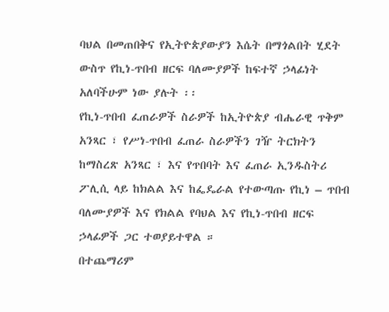ባህል በመጠበቅና የኢትዮጵያውያን እሴት በማጎልበት ሂደት ውስጥ የኪነ-ጥበብ ዘርፍ ባለሙያዎች ከፍተኛ ኃላፊነት አለባችሁም ነው ያሉት ፡፡
የኪነ-ጥበብ ፈጠራዎች ስራዎች ከኢትዮጵያ ብሔራዊ ጥቅም አንጻር ፣ የሥነ-ጥበብ ፈጠራ ስራዎችን ገዥ ትርክትን ከማስረጽ አንጻር ፣ እና የጥበባት እና ፈጠራ ኢንዱስትሪ ፖሊሲ ላይ ከክልል እና ከፌዴራል የተውጣጡ የኪነ – ጥበብ ባለሙያዎች እና የክልል የባህል እና የኪነ-ጥበብ ዘርፍ ኃላፊዎች ጋር ተወያይተዋል ።
በተጨማሪም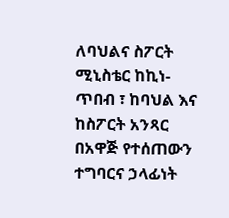ለባህልና ስፖርት ሚኒስቴር ከኪነ-ጥበብ ፣ ከባህል እና ከስፖርት አንጻር በአዋጅ የተሰጠውን ተግባርና ኃላፊነት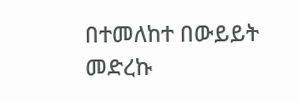በተመለከተ በውይይት መድረኩ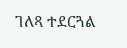ገለጻ ተደርጓል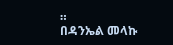።
በዳንኤል መላኩ